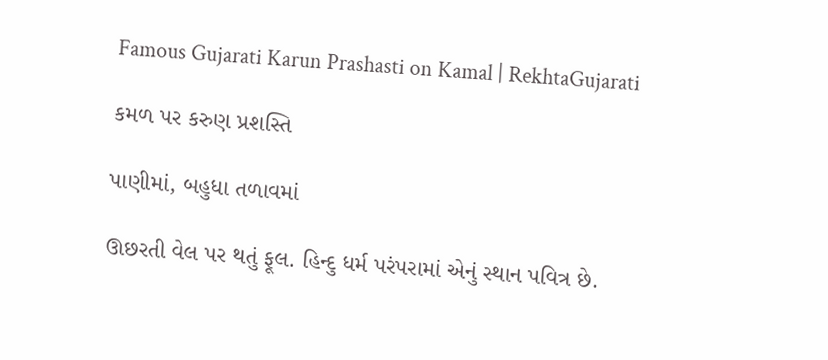Famous Gujarati Karun Prashasti on Kamal | RekhtaGujarati

કમળ પર કરુણ પ્રશસ્તિ

પાણીમાં, બહુધા તળાવમાં

ઊછરતી વેલ પર થતું ફૂલ. હિન્દુ ધર્મ પરંપરામાં એનું સ્થાન પવિત્ર છે.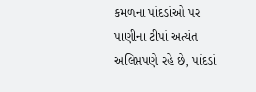કમળના પાંદડાંઓ પર પાણીના ટીપાં અત્યંત અલિપ્તપણે રહે છે, પાંદડાં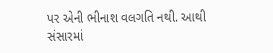પર એની ભીનાશ વલગતિ નથી. આથી સંસારમાં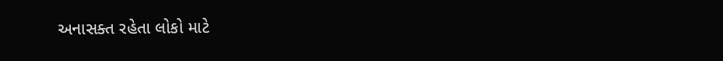અનાસક્ત રહેતા લોકો માટે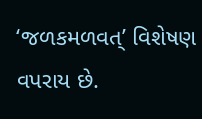‘જળકમળવત્’ વિશેષણ વપરાય છે.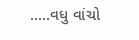.....વધુ વાંચો